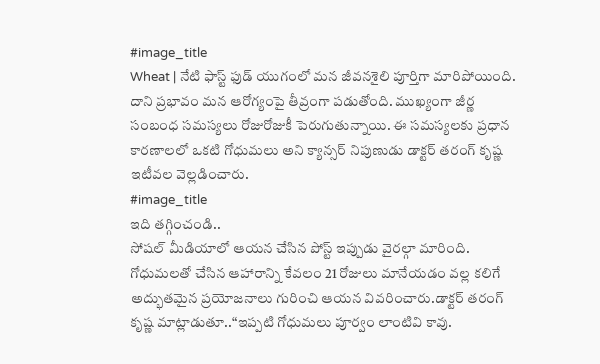#image_title
Wheat | నేటి ఫాస్ట్ ఫుడ్ యుగంలో మన జీవనశైలి పూర్తిగా మారిపోయింది. దాని ప్రభావం మన ఆరోగ్యంపై తీవ్రంగా పడుతోంది. ముఖ్యంగా జీర్ణ సంబంధ సమస్యలు రోజురోజుకీ పెరుగుతున్నాయి. ఈ సమస్యలకు ప్రధాన కారణాలలో ఒకటి గోధుమలు అని క్యాన్సర్ నిపుణుడు డాక్టర్ తరంగ్ కృష్ణ ఇటీవల వెల్లడించారు.
#image_title
ఇది తగ్గించండి..
సోషల్ మీడియాలో ఆయన చేసిన పోస్ట్ ఇప్పుడు వైరల్గా మారింది. గోధుమలతో చేసిన ఆహారాన్ని కేవలం 21 రోజులు మానేయడం వల్ల కలిగే అద్భుతమైన ప్రయోజనాలు గురించి ఆయన వివరించారు.డాక్టర్ తరంగ్ కృష్ణ మాట్లాడుతూ..“ఇప్పటి గోధుమలు పూర్వం లాంటివి కావు.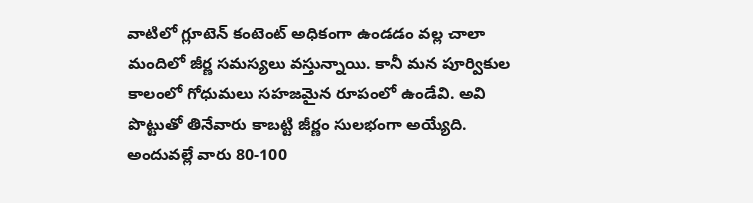వాటిలో గ్లూటెన్ కంటెంట్ అధికంగా ఉండడం వల్ల చాలా మందిలో జీర్ణ సమస్యలు వస్తున్నాయి. కానీ మన పూర్వికుల కాలంలో గోధుమలు సహజమైన రూపంలో ఉండేవి. అవి పొట్టుతో తినేవారు కాబట్టి జీర్ణం సులభంగా అయ్యేది. అందువల్లే వారు 80-100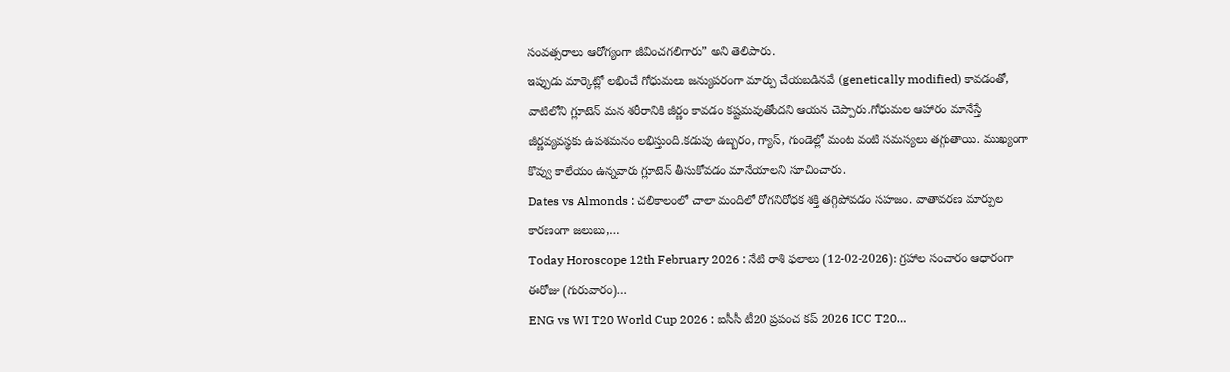సంవత్సరాలు ఆరోగ్యంగా జీవించగలిగారు” అని తెలిపారు.
ఇప్పుడు మార్కెట్లో లభించే గోధుమలు జన్యుపరంగా మార్పు చేయబడినవే (genetically modified) కావడంతో, వాటిలోని గ్లూటెన్ మన శరీరానికి జీర్ణం కావడం కష్టమవుతోందని ఆయన చెప్పారు.గోధుమల ఆహారం మానేస్తే జీర్ణవ్యవస్థకు ఉపశమనం లభిస్తుంది.కడుపు ఉబ్బరం, గ్యాస్, గుండెల్లో మంట వంటి సమస్యలు తగ్గుతాయి. ముఖ్యంగా కొవ్వు కాలేయం ఉన్నవారు గ్లూటెన్ తీసుకోవడం మానేయాలని సూచించారు.
Dates vs Almonds : చలికాలంలో చాలా మందిలో రోగనిరోధక శక్తి తగ్గిపోవడం సహజం. వాతావరణ మార్పుల కారణంగా జలుబు,…
Today Horoscope 12th February 2026 : నేటి రాశి ఫలాలు (12-02-2026): గ్రహాల సంచారం ఆధారంగా ఈరోజు (గురువారం)…
ENG vs WI T20 World Cup 2026 : ఐసీసీ టీ20 ప్రపంచ కప్ 2026 ICC T20…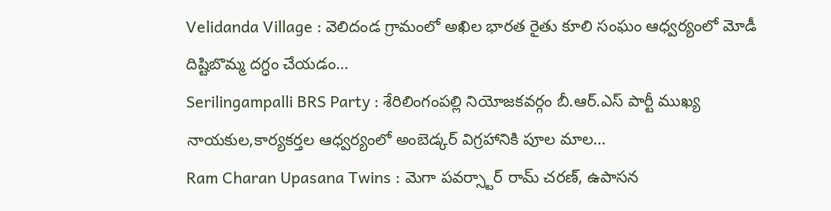Velidanda Village : వెలిదండ గ్రామంలో అఖిల భారత రైతు కూలి సంఘం ఆధ్వర్యంలో మోడీ దిష్టిబొమ్మ దగ్ధం చేయడం…
Serilingampalli BRS Party : శేరిలింగంపల్లి నియోజకవర్గం బీ.ఆర్.ఎస్ పార్టీ ముఖ్య నాయకుల,కార్యకర్తల ఆధ్వర్యంలో అంబెడ్కర్ విగ్రహానికి పూల మాల…
Ram Charan Upasana Twins : మెగా పవర్స్టార్ రామ్ చరణ్, ఉపాసన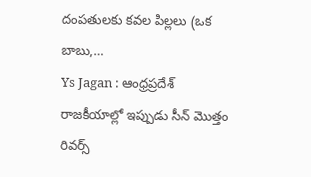దంపతులకు కవల పిల్లలు (ఒక బాబు,…
Ys Jagan : ఆంధ్రప్రదేశ్ రాజకీయాల్లో ఇప్పుడు సీన్ మొత్తం రివర్స్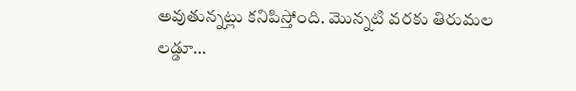అవుతున్నట్లు కనిపిస్తోంది. మొన్నటి వరకు తిరుమల లడ్డూ…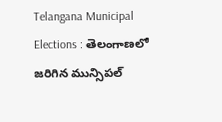Telangana Municipal Elections : తెలంగాణలో జరిగిన మున్సిపల్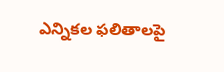ఎన్నికల ఫలితాలపై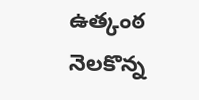ఉత్కంఠ నెలకొన్న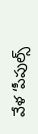వేళ ‘పీపుల్స్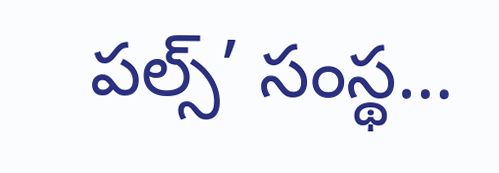పల్స్’ సంస్థ…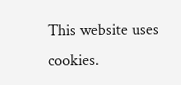This website uses cookies.